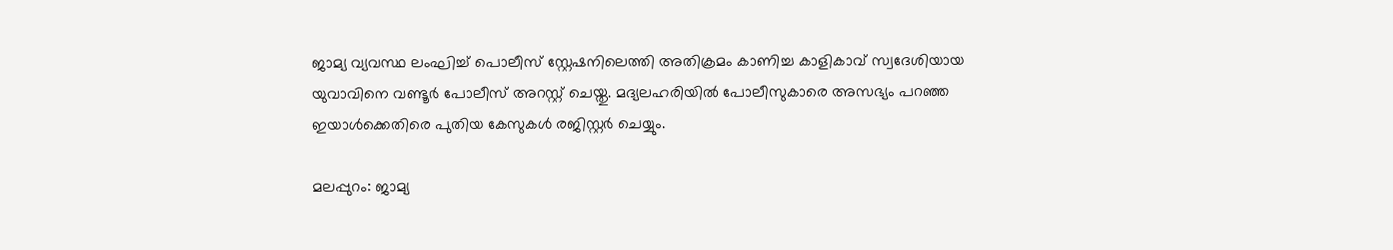ജാമ്യ വ്യവസ്ഥ ലംഘിച്ച് പൊലീസ് സ്റ്റേഷനിലെത്തി അതിക്രമം കാണിച്ച കാളികാവ് സ്വദേശിയായ യുവാവിനെ വണ്ടൂർ പോലീസ് അറസ്റ്റ് ചെയ്തു. മദ്യലഹരിയിൽ പോലീസുകാരെ അസഭ്യം പറഞ്ഞ ഇയാൾക്കെതിരെ പുതിയ കേസുകൾ രജിസ്റ്റർ ചെയ്യും.

മലപ്പുറം: ജാമ്യ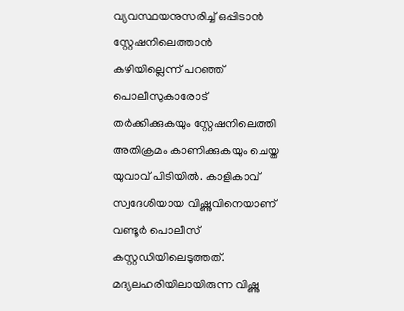വ്യവസ്ഥയനുസരിച്ച് ഒപ്പിടാൻ സ്റ്റേഷനിലെത്താൻ കഴിയില്ലെന്ന് പറഞ്ഞ് പൊലീസുകാരോട് തർക്കിക്കുകയും സ്റ്റേഷനിലെത്തി അതിക്രമം കാണിക്കുകയും ചെയ്ത യുവാവ് പിടിയിൽ. കാളികാവ് സ്വദേശിയായ വിഷ്ണുവിനെയാണ് വണ്ടൂർ പൊലീസ് കസ്റ്റഡിയിലെടുത്തത്. മദ്യലഹരിയിലായിരുന്ന വിഷ്ണു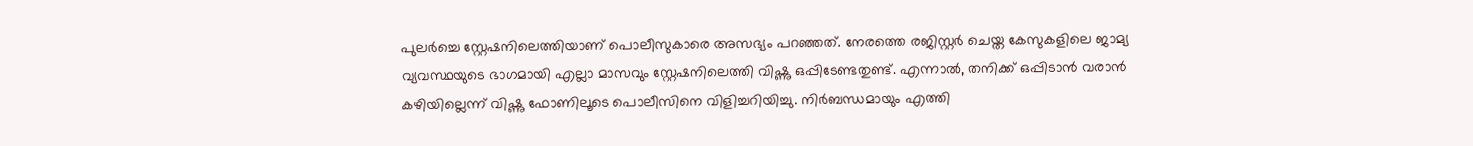പുലർച്ചെ സ്റ്റേഷനിലെത്തിയാണ് പൊലീസുകാരെ അസഭ്യം പറഞ്ഞത്. നേരത്തെ രജിസ്റ്റർ ചെയ്ത കേസുകളിലെ ജാമ്യ വ്യവസ്ഥയുടെ ഭാഗമായി എല്ലാ മാസവും സ്റ്റേഷനിലെത്തി വിഷ്ണു ഒപ്പിടേണ്ടതുണ്ട്. എന്നാൽ, തനിക്ക് ഒപ്പിടാൻ വരാൻ കഴിയില്ലെന്ന് വിഷ്ണു ഫോണിലൂടെ പൊലീസിനെ വിളിച്ചറിയിച്ചു. നിർബന്ധമായും എത്തി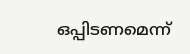ഒപ്പിടണമെന്ന്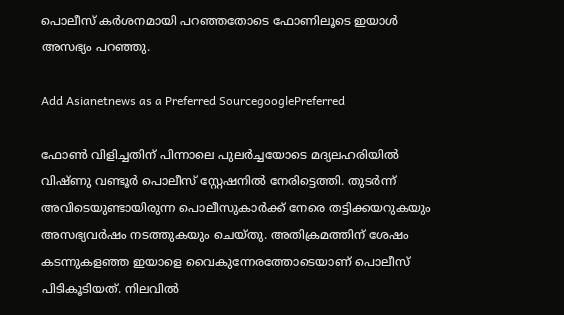പൊലീസ് കർശനമായി പറഞ്ഞതോടെ ഫോണിലൂടെ ഇയാൾ അസഭ്യം പറഞ്ഞു.

Add Asianetnews as a Preferred SourcegooglePreferred

ഫോൺ വിളിച്ചതിന് പിന്നാലെ പുലർച്ചയോടെ മദ്യലഹരിയിൽ വിഷ്ണു വണ്ടൂർ പൊലീസ് സ്റ്റേഷനിൽ നേരിട്ടെത്തി. തുടർന്ന് അവിടെയുണ്ടായിരുന്ന പൊലീസുകാർക്ക് നേരെ തട്ടിക്കയറുകയും അസഭ്യവർഷം നടത്തുകയും ചെയ്തു. അതിക്രമത്തിന് ശേഷം കടന്നുകളഞ്ഞ ഇയാളെ വൈകുന്നേരത്തോടെയാണ് പൊലീസ് പിടികൂടിയത്. നിലവിൽ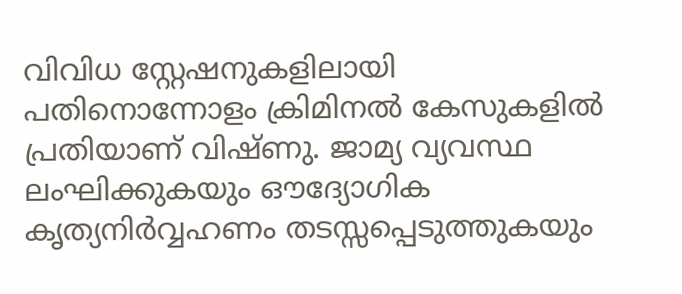വിവിധ സ്റ്റേഷനുകളിലായി പതിനൊന്നോളം ക്രിമിനൽ കേസുകളിൽ പ്രതിയാണ് വിഷ്ണു. ജാമ്യ വ്യവസ്ഥ ലംഘിക്കുകയും ഔദ്യോഗിക കൃത്യനിർവ്വഹണം തടസ്സപ്പെടുത്തുകയും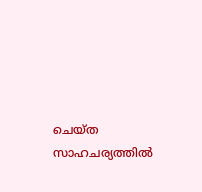ചെയ്ത സാഹചര്യത്തിൽ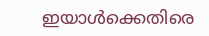ഇയാൾക്കെതിരെ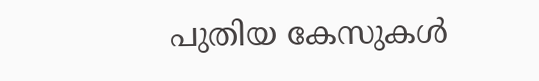പുതിയ കേസുകൾ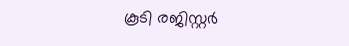കൂടി രജിസ്റ്റർ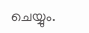ചെയ്യും.